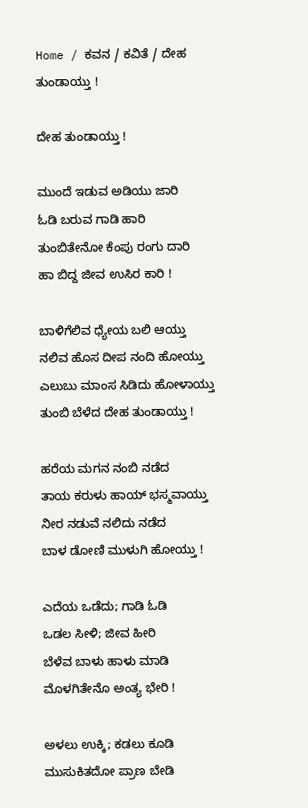Home / ಕವನ / ಕವಿತೆ / ದೇಹ ತುಂಡಾಯ್ತು !

ದೇಹ ತುಂಡಾಯ್ತು !

ಮುಂದೆ ಇಡುವ ಅಡಿಯು ಜಾರಿ
ಓಡಿ ಬರುವ ಗಾಡಿ ಹಾರಿ
ತುಂಬಿತೇನೋ ಕೆಂಪು ರಂಗು ದಾರಿ
ಹಾ ಬಿದ್ದ ಜೀವ ಉಸಿರ ಕಾರಿ !

ಬಾಳಿಗೆಲಿವ ಧ್ಯೇಯ ಬಲಿ ಆಯ್ತು
ನಲಿವ ಹೊಸ ದೀಪ ನಂದಿ ಹೋಯ್ತು
ಎಲುಬು ಮಾಂಸ ಸಿಡಿದು ಹೋಳಾಯ್ತು
ತುಂಬಿ ಬೆಳೆದ ದೇಹ ತುಂಡಾಯ್ತು !

ಹರೆಯ ಮಗನ ನಂಬಿ ನಡೆದ
ತಾಯ ಕರುಳು ಹಾಯ್ ಭಸ್ಮವಾಯ್ತು
ನೀರ ನಡುವೆ ನಲಿದು ನಡೆದ
ಬಾಳ ಡೋಣಿ ಮುಳುಗಿ ಹೋಯ್ತು !

ಎದೆಯ ಒಡೆದು; ಗಾಡಿ ಓಡಿ
ಒಡಲ ಸೀಳಿ; ಜೀವ ಹೀರಿ
ಬೆಳೆವ ಬಾಳು ಹಾಳು ಮಾಡಿ
ಮೊಳಗಿತೇನೊ ಅಂತ್ಯ ಭೇರಿ !

ಅಳಲು ಉಕ್ಕಿ; ಕಡಲು ಕೂಡಿ
ಮುಸುಕಿತದೋ ಪ್ರಾಣ ಬೇಡಿ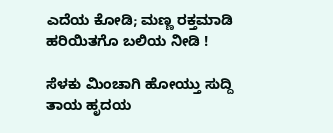ಎದೆಯ ಕೋಡಿ; ಮಣ್ಣ ರಕ್ತಮಾಡಿ
ಹರಿಯಿತಗೊ ಬಲಿಯ ನೀಡಿ !

ಸೆಳಕು ಮಿಂಚಾಗಿ ಹೋಯ್ತು ಸುದ್ದಿ
ತಾಯ ಹೃದಯ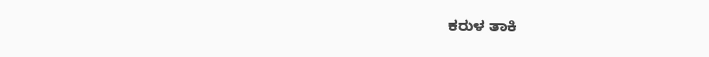ಕರುಳ ತಾಕಿ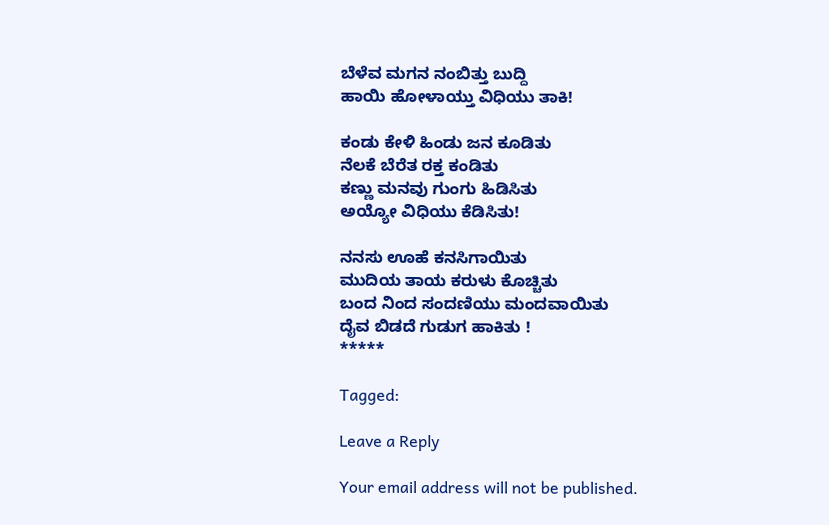ಬೆಳೆವ ಮಗನ ನಂಬಿತ್ತು ಬುದ್ದಿ
ಹಾಯಿ ಹೋಳಾಯ್ತು ವಿಧಿಯು ತಾಕಿ!

ಕಂಡು ಕೇಳಿ ಹಿಂಡು ಜನ ಕೂಡಿತು
ನೆಲಕೆ ಬೆರೆತ ರಕ್ತ ಕಂಡಿತು
ಕಣ್ಣು ಮನವು ಗುಂಗು ಹಿಡಿಸಿತು
ಅಯ್ಯೋ ವಿಧಿಯು ಕೆಡಿಸಿತು!

ನನಸು ಊಹೆ ಕನಸಿಗಾಯಿತು
ಮುದಿಯ ತಾಯ ಕರುಳು ಕೊಚ್ಚಿತು
ಬಂದ ನಿಂದ ಸಂದಣಿಯು ಮಂದವಾಯಿತು
ದೈವ ಬಿಡದೆ ಗುಡುಗ ಹಾಕಿತು !
*****

Tagged:

Leave a Reply

Your email address will not be published.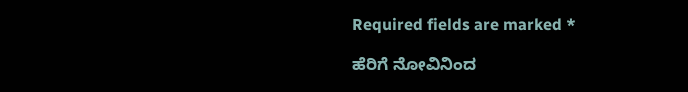Required fields are marked *

ಹೆರಿಗೆ ನೋವಿನಿಂದ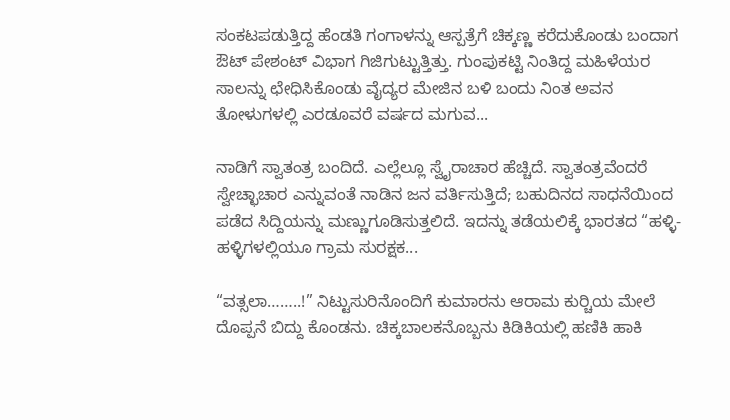ಸಂಕಟಪಡುತ್ತಿದ್ದ ಹೆಂಡತಿ ಗಂಗಾಳನ್ನು ಆಸ್ಪತ್ರೆಗೆ ಚಿಕ್ಕಣ್ಣ ಕರೆದುಕೊಂಡು ಬಂದಾಗ ಔಟ್ ಪೇಶಂಟ್ ವಿಭಾಗ ಗಿಜಿಗುಟ್ಟುತ್ತಿತ್ತು. ಗುಂಪುಕಟ್ಟಿ ನಿಂತಿದ್ದ ಮಹಿಳೆಯರ ಸಾಲನ್ನು ಛೇಧಿಸಿಕೊಂಡು ವೈದ್ಯರ ಮೇಜಿನ ಬಳಿ ಬಂದು ನಿಂತ ಅವನ ತೋಳುಗಳಲ್ಲಿ ಎರಡೂವರೆ ವರ್ಷದ ಮಗುವ...

ನಾಡಿಗೆ ಸ್ವಾತಂತ್ರ ಬಂದಿದೆ. ಎಲ್ಲೆಲ್ಲೂ ಸ್ವೈರಾಚಾರ ಹೆಚ್ಚಿದೆ. ಸ್ವಾತಂತ್ರವೆಂದರೆ ಸ್ವೇಚ್ಛಾಚಾರ ಎನ್ನುವಂತೆ ನಾಡಿನ ಜನ ವರ್ತಿಸುತ್ತಿದೆ; ಬಹುದಿನದ ಸಾಧನೆಯಿಂದ ಪಡೆದ ಸಿದ್ದಿಯನ್ನು ಮಣ್ಣುಗೂಡಿಸುತ್ತಲಿದೆ. ಇದನ್ನು ತಡೆಯಲಿಕ್ಕೆ ಭಾರತದ “ಹಳ್ಳಿ-ಹಳ್ಳಿಗಳಲ್ಲಿಯೂ ಗ್ರಾಮ ಸುರಕ್ಷಕ...

“ವತ್ಸಲಾ……..!” ನಿಟ್ಟುಸುರಿನೊಂದಿಗೆ ಕುಮಾರನು ಆರಾಮ ಕುರ್‍ಚಿಯ ಮೇಲೆ ದೊಪ್ಪನೆ ಬಿದ್ದು ಕೊಂಡನು. ಚಿಕ್ಕಬಾಲಕನೊಬ್ಬನು ಕಿಡಿಕಿಯಲ್ಲಿ ಹಣಿಕಿ ಹಾಕಿ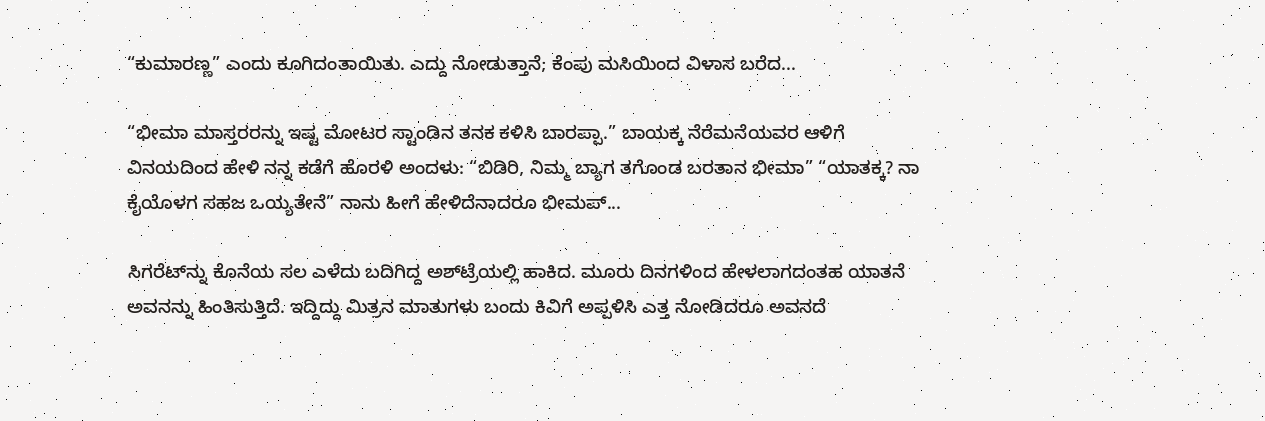“ಕುಮಾರಣ್ಣ” ಎಂದು ಕೂಗಿದಂತಾಯಿತು. ಎದ್ದು ನೋಡುತ್ತಾನೆ; ಕೆಂಪು ಮಸಿಯಿಂದ ವಿಳಾಸ ಬರೆದ...

“ಭೀಮಾ ಮಾಸ್ತರರನ್ನು ಇಷ್ಟ ಮೋಟರ ಸ್ಟಾಂಡಿನ ತನಕ ಕಳಿಸಿ ಬಾರಪ್ಪಾ.” ಬಾಯಕ್ಕ ನೆರೆಮನೆಯವರ ಆಳಿಗೆ ವಿನಯದಿಂದ ಹೇಳಿ ನನ್ನ ಕಡೆಗೆ ಹೊರಳಿ ಅಂದಳು: “ಬಿಡಿರಿ, ನಿಮ್ಮ ಬ್ಯಾಗ ತಗೊಂಡ ಬರತಾನ ಭೀಮಾ” “ಯಾತಕ್ಕ? ನಾ ಕೈಯೊಳಗ ಸಹಜ ಒಯ್ಯತೇನೆ” ನಾನು ಹೀಗೆ ಹೇಳಿದೆನಾದರೂ ಭೀಮಪ್...

ಸಿಗರೆಟ್‌ನ್ನು ಕೊನೆಯ ಸಲ ಎಳೆದು ಬದಿಗಿದ್ದ ಅಶ್‌ಟ್ರೆಯಲ್ಲಿ ಹಾಕಿದ. ಮೂರು ದಿನಗಳಿಂದ ಹೇಳಲಾಗದಂತಹ ಯಾತನೆ ಅವನನ್ನು ಹಿಂತಿಸುತ್ತಿದೆ. ಇದ್ದಿದ್ದು ಮಿತ್ರನ ಮಾತುಗಳು ಬಂದು ಕಿವಿಗೆ ಅಪ್ಪಳಿಸಿ ಎತ್ತ ನೋಡಿದರೂ ಅವನದೆ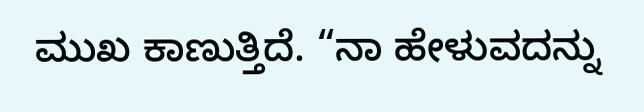ಮುಖ ಕಾಣುತ್ತಿದೆ. “ನಾ ಹೇಳುವದನ್ನು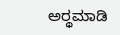ಅರ್‍ಥಮಾಡಿ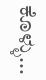ಕೊಳ್ಳು...